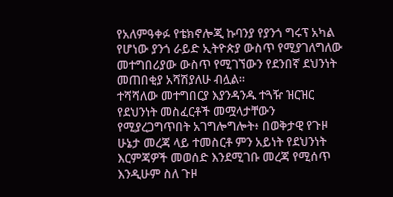የአለምዓቀፉ የቴክኖሎጂ ኩባንያ የያንጎ ግሩፕ አካል የሆነው ያንጎ ራይድ ኢትዮጵያ ውስጥ የሚያገለግለው መተግበሪያው ውስጥ የሚገኘውን የደንበኛ ደህንነት መጠበቂያ አሻሽያለሁ ብሏል።
ተሻሻለው መተግበርያ እያንዳንዱ ተጓዥ ዝርዝር የደህንነት መስፈርቶች መሟላታቸውን የሚያረጋግጥበት አገግሎግሎት፥ በወቅታዊ የጉዞ ሁኔታ መረጃ ላይ ተመስርቶ ምን አይነት የደህንነት እርምጃዎች መወሰድ እንደሚገቡ መረጃ የሚሰጥ እንዲሁም ስለ ጉዞ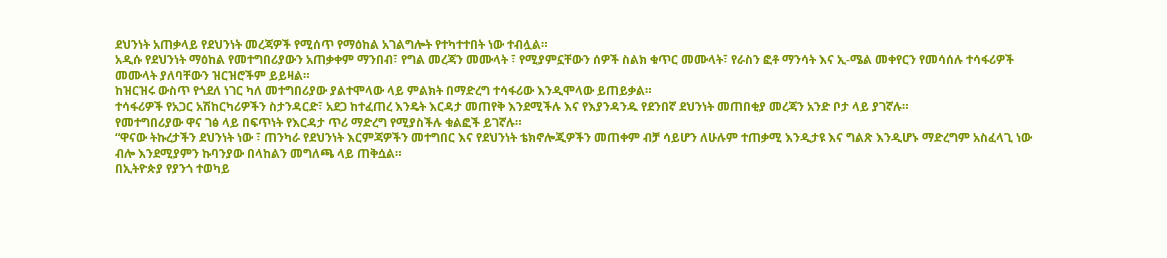ደህንነት አጠቃላይ የደህንነት መረጃዎች የሚሰጥ የማዕከል አገልግሎት የተካተተበት ነው ተብሏል።
አዲሱ የደህንነት ማዕከል የመተግበሪያውን አጠቃቀም ማንበብ፣ የግል መረጃን መሙላት ፣ የሚያምኗቸውን ሰዎች ስልክ ቁጥር መሙላት፣ የራስን ፎቶ ማንሳት እና ኢ-ሜል መቀየርን የመሳሰሉ ተሳፋሪዎች መሙላት ያለባቸውን ዝርዝሮችም ይይዛል።
ከዝርዝሩ ውስጥ የጎደለ ነገር ካለ መተግበሪያው ያልተሞላው ላይ ምልክት በማድረግ ተሳፋሪው እንዲሞላው ይጠይቃል።
ተሳፋሪዎች የአጋር አሽከርካሪዎችን ስታንዳርድ፣ አደጋ ከተፈጠረ እንዴት እርዳታ መጠየቅ እንደሚችሉ እና የእያንዳንዱ የደንበኛ ደህንነት መጠበቂያ መረጃን አንድ ቦታ ላይ ያገኛሉ።
የመተግበሪያው ዋና ገፅ ላይ በፍጥነት የእርዳታ ጥሪ ማድረግ የሚያስችሉ ቁልፎች ይገኛሉ።
“ዋናው ትኩረታችን ደህንነት ነው ፣ ጠንካራ የደህንነት እርምጃዎችን መተግበር እና የደህንነት ቴክኖሎጂዎችን መጠቀም ብቻ ሳይሆን ለሁሉም ተጠቃሚ እንዲታዩ እና ግልጽ እንዲሆኑ ማድረግም አስፈላጊ ነው ብሎ እንደሚያምን ኩባንያው በላከልን መግለጫ ላይ ጠቅሷል።
በኢትዮጵያ የያንጎ ተወካይ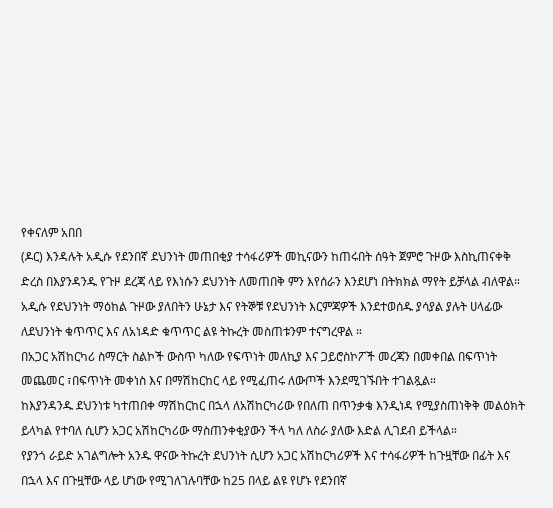የቀናለም አበበ
(ዶር) እንዳሉት አዲሱ የደንበኛ ደህንነት መጠበቂያ ተሳፋሪዎች መኪናውን ከጠሩበት ሰዓት ጀምሮ ጉዞው እስኪጠናቀቅ ድረስ በእያንዳንዱ የጉዞ ደረጃ ላይ የእነሱን ደህንነት ለመጠበቅ ምን እየሰራን እንደሆነ በትክክል ማየት ይቻላል ብለዋል።
አዲሱ የደህንነት ማዕከል ጉዞው ያለበትን ሁኔታ እና የትኞቹ የደህንነት እርምጃዎች እንደተወሰዱ ያሳያል ያሉት ሀላፊው ለደህንነት ቁጥጥር እና ለአነዳድ ቁጥጥር ልዩ ትኩረት መስጠቱንም ተናግረዋል ።
በአጋር አሽከርካሪ ስማርት ስልኮች ውስጥ ካለው የፍጥነት መለኪያ እና ጋይሮስኮፖች መረጃን በመቀበል በፍጥነት መጨመር ፣በፍጥነት መቀነስ እና በማሽከርከር ላይ የሚፈጠሩ ለውጦች እንደሚገኙበት ተገልጿል።
ከእያንዳንዱ ደህንነቱ ካተጠበቀ ማሽከርከር በኋላ ለአሽከርካሪው የበለጠ በጥንቃቄ እንዲነዳ የሚያስጠነቅቅ መልዕክት ይላካል የተባለ ሲሆን አጋር አሽከርካሪው ማስጠንቀቂያውን ችላ ካለ ለስራ ያለው እድል ሊገደብ ይችላል።
የያንጎ ራይድ አገልግሎት አንዱ ዋናው ትኩረት ደህንነት ሲሆን አጋር አሽከርካሪዎች እና ተሳፋሪዎች ከጉዟቸው በፊት እና በኋላ እና በጉዟቸው ላይ ሆነው የሚገለገሉባቸው ከ25 በላይ ልዩ የሆኑ የደንበኛ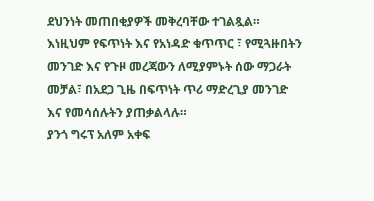ደህንነት መጠበቂያዎች መቅረባቸው ተገልጿል።
እነዚህም የፍጥነት እና የአነዳድ ቁጥጥር ፣ የሚጓዙበትን መንገድ እና የጉዞ መረጃውን ለሚያምኑት ሰው ማጋራት መቻል፣ በአደጋ ጊዜ በፍጥነት ጥሪ ማድረጊያ መንገድ እና የመሳሰሉትን ያጠቃልላሉ።
ያንጎ ግሩፕ አለም አቀፍ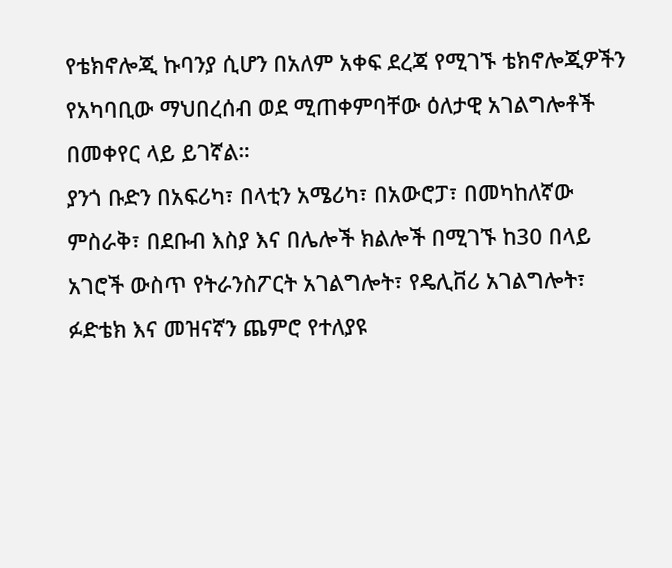የቴክኖሎጂ ኩባንያ ሲሆን በአለም አቀፍ ደረጃ የሚገኙ ቴክኖሎጂዎችን የአካባቢው ማህበረሰብ ወደ ሚጠቀምባቸው ዕለታዊ አገልግሎቶች በመቀየር ላይ ይገኛል።
ያንጎ ቡድን በአፍሪካ፣ በላቲን አሜሪካ፣ በአውሮፓ፣ በመካከለኛው ምስራቅ፣ በደቡብ እስያ እና በሌሎች ክልሎች በሚገኙ ከ30 በላይ አገሮች ውስጥ የትራንስፖርት አገልግሎት፣ የዴሊቨሪ አገልግሎት፣ ፉድቴክ እና መዝናኛን ጨምሮ የተለያዩ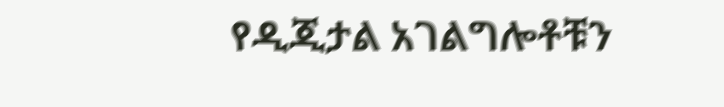የዲጂታል አገልግሎቶቹን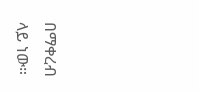በማቀረብ ላይ ነው።